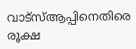വാട്സ്ആപ്പിനെതിരെ രൂക്ഷ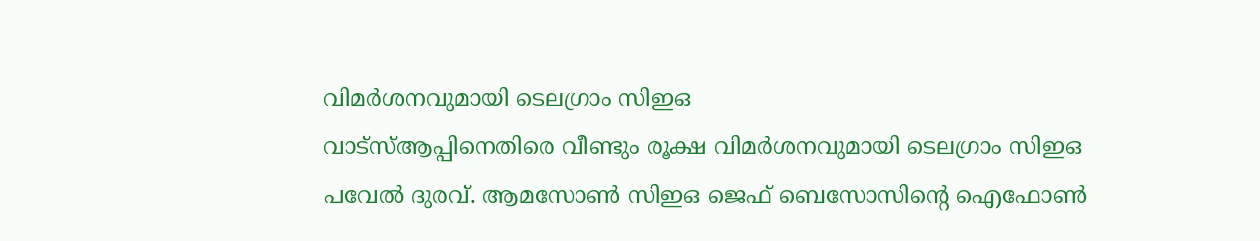വിമർശനവുമായി ടെലഗ്രാം സിഇഒ
വാട്സ്ആപ്പിനെതിരെ വീണ്ടും രൂക്ഷ വിമർശനവുമായി ടെലഗ്രാം സിഇഒ പവേൽ ദുരവ്. ആമസോൺ സിഇഒ ജെഫ് ബെസോസിന്റെ ഐഫോൺ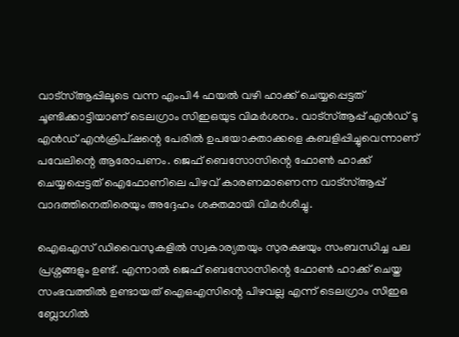വാട്സ്ആപ്പിലൂടെ വന്ന എംപി4 ഫയൽ വഴി ഹാക്ക് ചെയ്യപ്പെട്ടത് ചൂണ്ടിക്കാട്ടിയാണ് ടെലഗ്രാം സിഇഒയുട വിമർശനം. വാട്സ്ആപ്പ് എൻഡ് ടു എൻഡ് എൻക്രിപ്ഷന്റെ പേരിൽ ഉപയോക്താക്കളെ കബളിപ്പിച്ചുവെന്നാണ് പവേലിന്റെ ആരോപണം. ജെഫ് ബെസോസിന്റെ ഫോൺ ഹാക്ക് ചെയ്യപ്പെട്ടത് ഐഫോണിലെ പിഴവ് കാരണമാണെന്ന വാട്സ്ആപ്പ് വാദത്തിനെതിരെയും അദ്ദേഹം ശക്തമായി വിമർശിച്ചു.

ഐഒഎസ് ഡിവൈസുകളിൽ സ്വകാര്യതയും സുരക്ഷയും സംബന്ധിച്ച പല പ്രശ്നങ്ങളും ഉണ്ട്. എന്നാൽ ജെഫ് ബെസോസിന്റെ ഫോൺ ഹാക്ക് ചെയ്ത സംഭവത്തിൽ ഉണ്ടായത് ഐഒഎസിന്റെ പിഴവല്ല എന്ന് ടെലഗ്രാം സിഇഒ ബ്ലോഗിൽ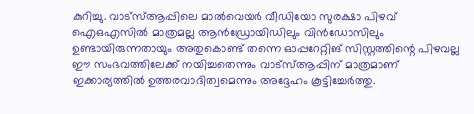കുറിച്ചു. വാട്സ്ആപ്പിലെ മാൽവെയർ വീഡിയോ സുരക്ഷാ പിഴവ് ഐഒഎസിൽ മാത്രമല്ല ആൻഡ്രോയിഡിലും വിൻഡോസിലും ഉണ്ടായിരുന്നതായും അതുകൊണ്ട് തന്നെ ഓപ്പറേറ്റിങ് സിസ്റ്റത്തിന്റെ പിഴവല്ല ഈ സംഭവത്തിലേക്ക് നയിച്ചതെന്നും വാട്സ്ആപ്പിന് മാത്രമാണ് ഇക്കാര്യത്തിൽ ഉത്തരവാദിത്വമെന്നും അദ്ദേഹം കൂട്ടിച്ചേർത്തു.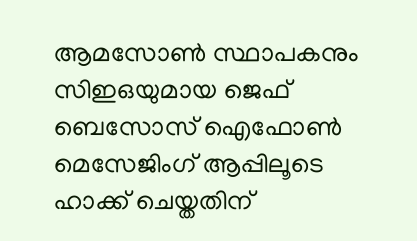ആമസോൺ സ്ഥാപകനും സിഇഒയുമായ ജെഫ് ബെസോസ് ഐഫോൺ മെസേജിംഗ് ആപ്പിലൂടെ ഹാക്ക് ചെയ്തതിന്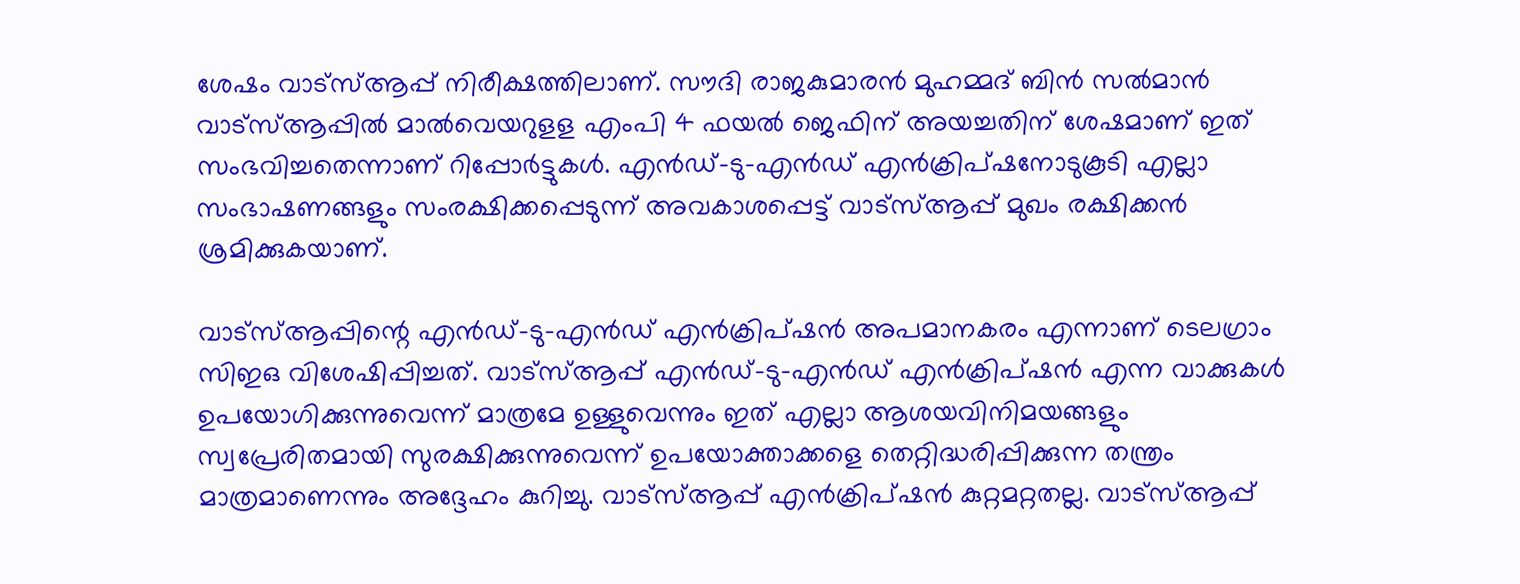ശേഷം വാട്സ്ആപ്പ് നിരീക്ഷത്തിലാണ്. സൗദി രാജകുമാരൻ മുഹമ്മദ് ബിൻ സൽമാൻ വാട്സ്ആപ്പിൽ മാൽവെയറുളള എംപി 4 ഫയൽ ജെഫിന് അയച്ചതിന് ശേഷമാണ് ഇത് സംഭവിച്ചതെന്നാണ് റിപ്പോർട്ടുകൾ. എൻഡ്-ടു-എൻഡ് എൻക്രിപ്ഷനോടുകൂടി എല്ലാ സംഭാഷണങ്ങളും സംരക്ഷിക്കപ്പെടുന്ന് അവകാശപ്പെട്ട് വാട്സ്ആപ്പ് മുഖം രക്ഷിക്കൻ ശ്രമിക്കുകയാണ്.

വാട്സ്ആപ്പിന്റെ എൻഡ്-ടു-എൻഡ് എൻക്രിപ്ഷൻ അപമാനകരം എന്നാണ് ടെലഗ്രാം സിഇഒ വിശേഷിപ്പിച്ചത്. വാട്സ്ആപ്പ് എൻഡ്-ടു-എൻഡ് എൻക്രിപ്ഷൻ എന്ന വാക്കുകൾ ഉപയോഗിക്കുന്നുവെന്ന് മാത്രമേ ഉള്ളുവെന്നും ഇത് എല്ലാ ആശയവിനിമയങ്ങളും സ്വപ്രേരിതമായി സുരക്ഷിക്കുന്നുവെന്ന് ഉപയോക്താക്കളെ തെറ്റിദ്ധരിപ്പിക്കുന്ന തന്ത്രം മാത്രമാണെന്നും അദ്ദേഹം കുറിച്ചു. വാട്സ്ആപ്പ് എൻക്രിപ്ഷൻ കുറ്റമറ്റതല്ല. വാട്സ്ആപ്പ്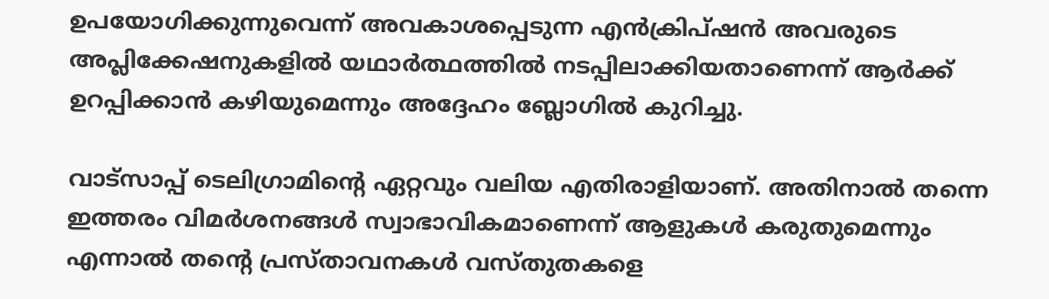ഉപയോഗിക്കുന്നുവെന്ന് അവകാശപ്പെടുന്ന എൻക്രിപ്ഷൻ അവരുടെ അപ്ലിക്കേഷനുകളിൽ യഥാർത്ഥത്തിൽ നടപ്പിലാക്കിയതാണെന്ന് ആർക്ക് ഉറപ്പിക്കാൻ കഴിയുമെന്നും അദ്ദേഹം ബ്ലോഗിൽ കുറിച്ചു.

വാട്സാപ്പ് ടെലിഗ്രാമിന്റെ ഏറ്റവും വലിയ എതിരാളിയാണ്. അതിനാൽ തന്നെ ഇത്തരം വിമർശനങ്ങൾ സ്വാഭാവികമാണെന്ന് ആളുകൾ കരുതുമെന്നും എന്നാൽ തന്റെ പ്രസ്താവനകൾ വസ്തുതകളെ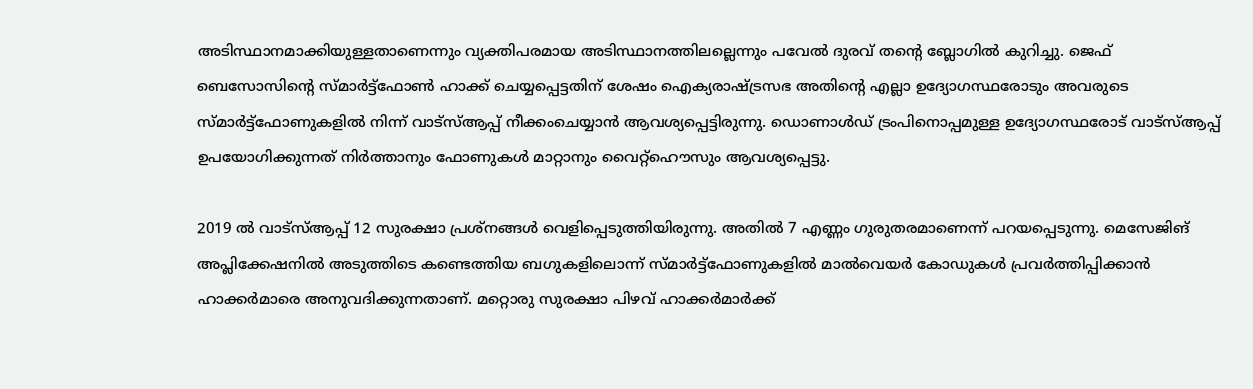അടിസ്ഥാനമാക്കിയുള്ളതാണെന്നും വ്യക്തിപരമായ അടിസ്ഥാനത്തിലല്ലെന്നും പവേൽ ദുരവ് തന്റെ ബ്ലോഗിൽ കുറിച്ചു. ജെഫ് ബെസോസിന്റെ സ്മാർട്ട്ഫോൺ ഹാക്ക് ചെയ്യപ്പെട്ടതിന് ശേഷം ഐക്യരാഷ്ട്രസഭ അതിന്റെ എല്ലാ ഉദ്യോഗസ്ഥരോടും അവരുടെ സ്മാർട്ട്ഫോണുകളിൽ നിന്ന് വാട്സ്ആപ്പ് നീക്കംചെയ്യാൻ ആവശ്യപ്പെട്ടിരുന്നു. ഡൊണാൾഡ് ട്രംപിനൊപ്പമുള്ള ഉദ്യോഗസ്ഥരോട് വാട്സ്ആപ്പ് ഉപയോഗിക്കുന്നത് നിർത്താനും ഫോണുകൾ മാറ്റാനും വൈറ്റ്ഹൌസും ആവശ്യപ്പെട്ടു.

2019 ൽ വാട്സ്ആപ്പ് 12 സുരക്ഷാ പ്രശ്നങ്ങൾ വെളിപ്പെടുത്തിയിരുന്നു. അതിൽ 7 എണ്ണം ഗുരുതരമാണെന്ന് പറയപ്പെടുന്നു. മെസേജിങ് അപ്ലിക്കേഷനിൽ അടുത്തിടെ കണ്ടെത്തിയ ബഗുകളിലൊന്ന് സ്മാർട്ട്ഫോണുകളിൽ മാൽവെയർ കോഡുകൾ പ്രവർത്തിപ്പിക്കാൻ ഹാക്കർമാരെ അനുവദിക്കുന്നതാണ്. മറ്റൊരു സുരക്ഷാ പിഴവ് ഹാക്കർമാർക്ക്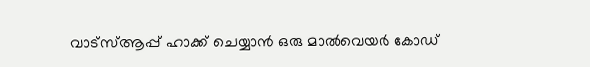വാട്സ്ആപ്പ് ഹാക്ക് ചെയ്യാൻ ഒരു മാൽവെയർ കോഡ്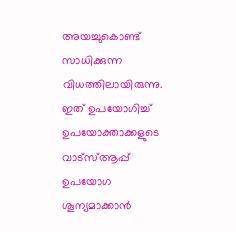അയച്ചുകൊണ്ട് സാധിക്കുന്ന വിധത്തിലായിരുന്നു. ഇത് ഉപയോഗിച്ച് ഉപയോക്താക്കളുടെ വാട്സ്ആപ്പ് ഉപയോഗ ശൂന്യമാക്കാൻ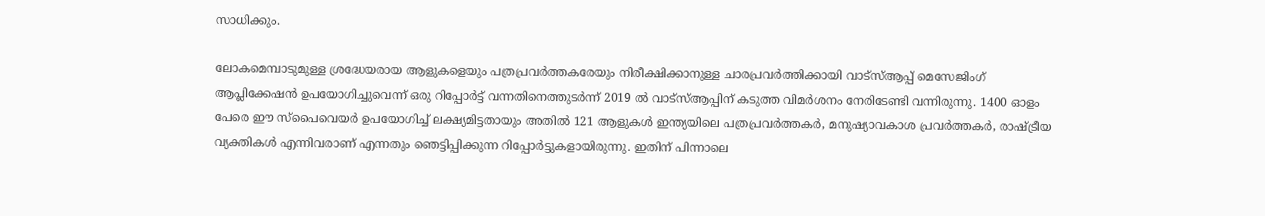സാധിക്കും.

ലോകമെമ്പാടുമുള്ള ശ്രദ്ധേയരായ ആളുകളെയും പത്രപ്രവർത്തകരേയും നിരീക്ഷിക്കാനുള്ള ചാരപ്രവർത്തിക്കായി വാട്സ്ആപ്പ് മെസേജിംഗ് ആപ്ലിക്കേഷൻ ഉപയോഗിച്ചുവെന്ന് ഒരു റിപ്പോർട്ട് വന്നതിനെത്തുടർന്ന് 2019 ൽ വാട്സ്ആപ്പിന് കടുത്ത വിമർശനം നേരിടേണ്ടി വന്നിരുന്നു. 1400 ഓളം പേരെ ഈ സ്പൈവെയർ ഉപയോഗിച്ച് ലക്ഷ്യമിട്ടതായും അതിൽ 121 ആളുകൾ ഇന്ത്യയിലെ പത്രപ്രവർത്തകർ, മനുഷ്യാവകാശ പ്രവർത്തകർ, രാഷ്ട്രീയ വ്യക്തികൾ എന്നിവരാണ് എന്നതും ഞെട്ടിപ്പിക്കുന്ന റിപ്പോർട്ടുകളായിരുന്നു. ഇതിന് പിന്നാലെ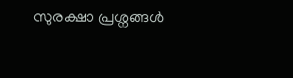സുരക്ഷാ പ്രശ്നങ്ങൾ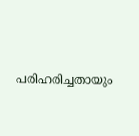പരിഹരിച്ചതായും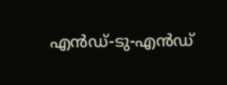എൻഡ്-ടു-എൻഡ്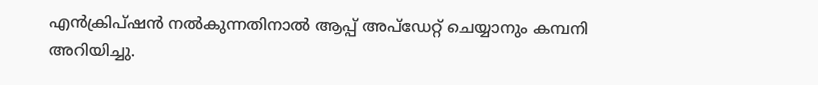എൻക്രിപ്ഷൻ നൽകുന്നതിനാൽ ആപ്പ് അപ്ഡേറ്റ് ചെയ്യാനും കമ്പനി അറിയിച്ചു.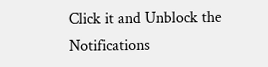Click it and Unblock the Notifications